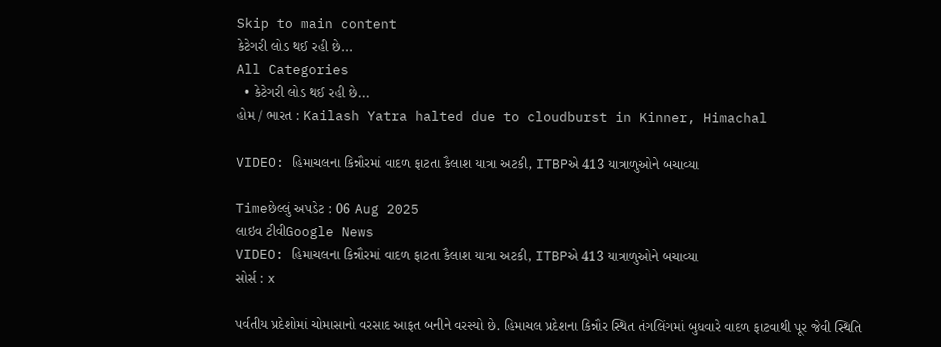Skip to main content
કેટેગરી લોડ થઈ રહી છે...
All Categories
  • કેટેગરી લોડ થઈ રહી છે...
હોમ / ભારત : Kailash Yatra halted due to cloudburst in Kinner, Himachal

VIDEO: હિમાચલના કિન્નૌરમાં વાદળ ફાટતા કૈલાશ યાત્રા અટકી, ITBPએ 413 યાત્રાળુઓને બચાવ્યા

Timeછેલ્લું અપડેટ : 06 Aug 2025
લાઇવ ટીવીGoogle News
VIDEO: હિમાચલના કિન્નૌરમાં વાદળ ફાટતા કૈલાશ યાત્રા અટકી, ITBPએ 413 યાત્રાળુઓને બચાવ્યા
સોર્સ : x

પર્વતીય પ્રદેશોમાં ચોમાસાનો વરસાદ આફત બનીને વરસ્યો છે. હિમાચલ પ્રદેશના કિન્નૌર સ્થિત તંગલિંગમાં બુધવારે વાદળ ફાટવાથી પૂર જેવી સ્થિતિ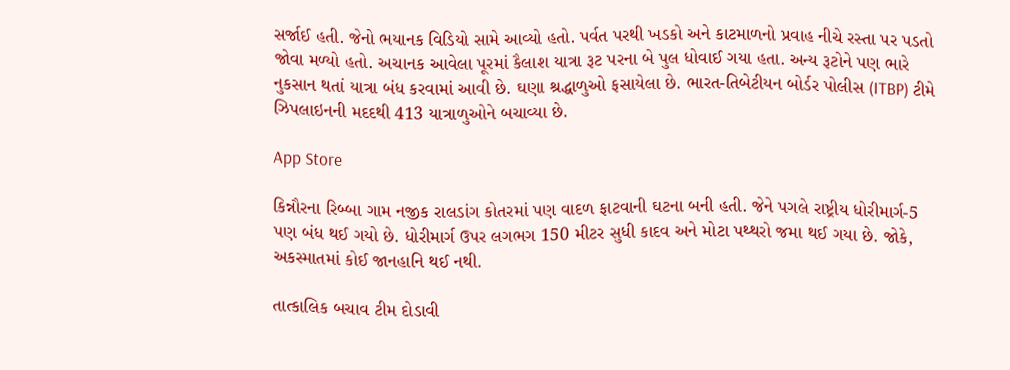સર્જાઈ હતી. જેનો ભયાનક વિડિયો સામે આવ્યો હતો. પર્વત પરથી ખડકો અને કાટમાળનો પ્રવાહ નીચે રસ્તા પર પડતો જોવા મળ્યો હતો. અચાનક આવેલા પૂરમાં કૈલાશ યાત્રા રૂટ પરના બે પુલ ધોવાઈ ગયા હતા. અન્ય રૂટોને પણ ભારે નુકસાન થતાં યાત્રા બંધ કરવામાં આવી છે. ઘણા શ્રદ્ધાળુઓ ફસાયેલા છે. ભારત-તિબેટીયન બોર્ડર પોલીસ (ITBP) ટીમે ઝિપલાઇનની મદદથી 413 યાત્રાળુઓને બચાવ્યા છે.

App Store

કિન્નૌરના રિબ્બા ગામ નજીક રાલડાંગ કોતરમાં પણ વાદળ ફાટવાની ઘટના બની હતી. જેને પગલે રાષ્ટ્રીય ધોરીમાર્ગ-5 પણ બંધ થઈ ગયો છે. ધોરીમાર્ગ ઉપર લગભગ 150 મીટર સુધી કાદવ અને મોટા પથ્થરો જમા થઈ ગયા છે. જોકે, અકસ્માતમાં કોઈ જાનહાનિ થઈ નથી.

તાત્કાલિક બચાવ ટીમ દોડાવી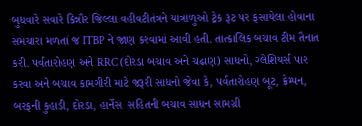બુધવારે સવારે કિન્નૌર જિલ્લા વહીવટીતંત્રને યાત્રાળુઓ ટ્રેક રૂટ પર ફસાયેલા હોવાના સમચારા મળતાં જ ITBP ને જાણ કરવામાં આવી હતી. તાત્કાલિક બચાવ ટીમ તૈનાત કરી. પર્વતારોહણ અને RRC (દોરડા બચાવ અને ચઢાણ) સાધનો, ગ્લેશિયર્સ પાર કરવા અને બચાવ કામગીરી માટે જરૂરી સાધનો જેવા કે, પર્વતારોહણ બૂટ, ક્રેમ્પન, બરફની કુહાડી, દોરડા, હાર્નેસ  સહિતની બચાવ સાધન સામગ્રી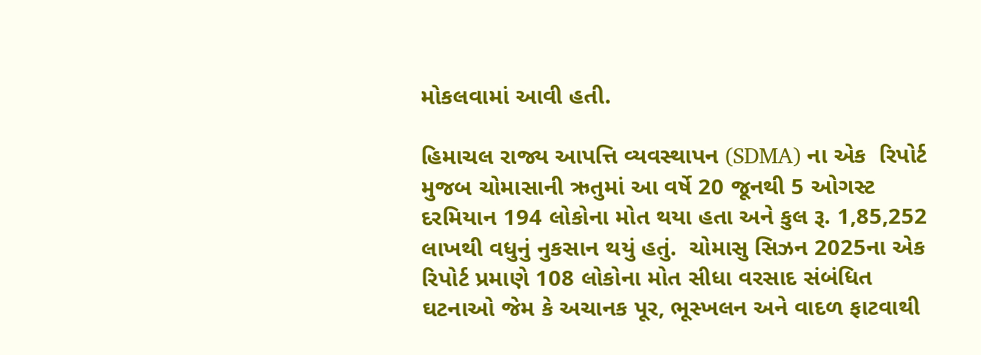મોકલવામાં આવી હતી.

હિમાચલ રાજ્ય આપત્તિ વ્યવસ્થાપન (SDMA) ના એક  રિપોર્ટ મુજબ ચોમાસાની ઋતુમાં આ વર્ષે 20 જૂનથી 5 ઓગસ્ટ દરમિયાન 194 લોકોના મોત થયા હતા અને કુલ રૂ. 1,85,252 લાખથી વધુનું નુકસાન થયું હતું.  ચોમાસુ સિઝન 2025ના એક રિપોર્ટ પ્રમાણે 108 લોકોના મોત સીધા વરસાદ સંબંધિત ઘટનાઓ જેમ કે અચાનક પૂર, ભૂસ્ખલન અને વાદળ ફાટવાથી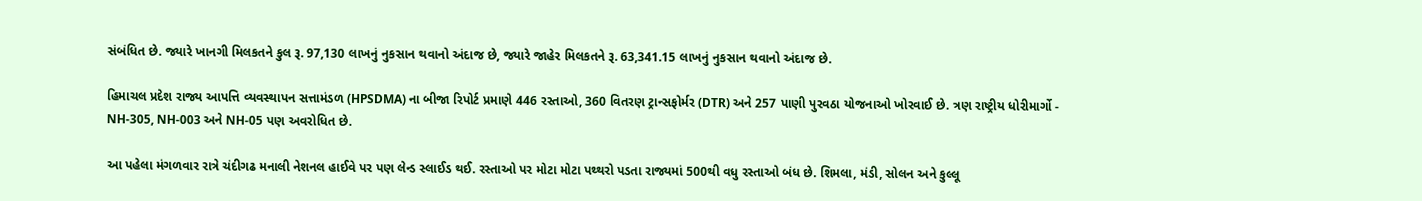સંબંધિત છે. જ્યારે ખાનગી મિલકતને કુલ રૂ. 97,130 લાખનું નુકસાન થવાનો અંદાજ છે, જ્યારે જાહેર મિલકતને રૂ. 63,341.15 લાખનું નુકસાન થવાનો અંદાજ છે.

હિમાચલ પ્રદેશ રાજ્ય આપત્તિ વ્યવસ્થાપન સત્તામંડળ (HPSDMA) ના બીજા રિપોર્ટ પ્રમાણે 446 રસ્તાઓ, 360 વિતરણ ટ્રાન્સફોર્મર (DTR) અને 257 પાણી પુરવઠા યોજનાઓ ખોરવાઈ છે. ત્રણ રાષ્ટ્રીય ધોરીમાર્ગો - NH-305, NH-003 અને NH-05 પણ અવરોધિત છે.

આ પહેલા મંગળવાર રાત્રે ચંદીગઢ મનાલી નેશનલ હાઈવે પર પણ લેન્ડ સ્લાઈડ થઈ. રસ્તાઓ પર મોટા મોટા પથ્થરો પડતા રાજ્યમાં 500થી વધુ રસ્તાઓ બંધ છે. શિમલા, મંડી, સોલન અને કુલ્લૂ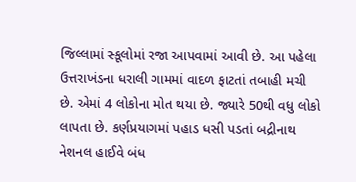જિલ્લામાં સ્કૂલોમાં રજા આપવામાં આવી છે. આ પહેલા ઉત્તરાખંડના ધરાલી ગામમાં વાદળ ફાટતાં તબાહી મચી છે. એમાં 4 લોકોના મોત થયા છે. જ્યારે 50થી વધુ લોકો લાપતા છે. કર્ણપ્રયાગમાં પહાડ ધસી પડતાં બદ્રીનાથ નેશનલ હાઈવે બંધ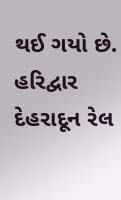થઈ ગયો છે. હરિદ્વાર દેહરાદૂન રેલ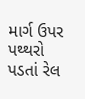માર્ગ ઉપર પથ્થરો પડતાં રેલ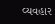વ્યવહાર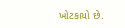ખોટકાયો છે.